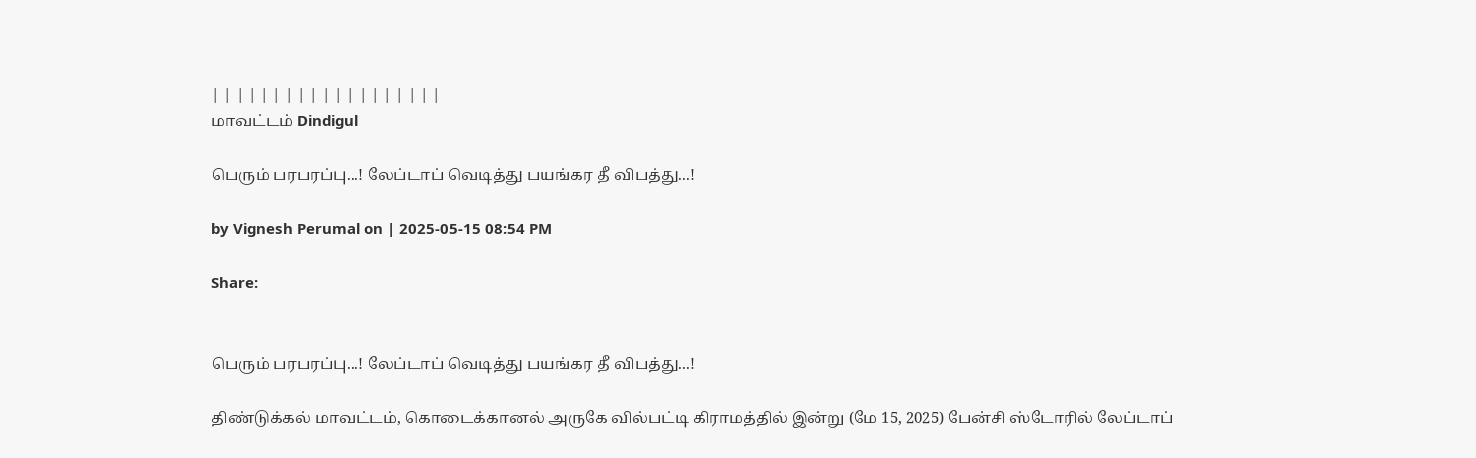| | | | | | | | | | | | | | | | | | |
மாவட்டம் Dindigul

பெரும் பரபரப்பு...! லேப்டாப் வெடித்து பயங்கர தீ விபத்து...!

by Vignesh Perumal on | 2025-05-15 08:54 PM

Share:


பெரும் பரபரப்பு...! லேப்டாப் வெடித்து பயங்கர தீ விபத்து...!

திண்டுக்கல் மாவட்டம், கொடைக்கானல் அருகே வில்பட்டி கிராமத்தில் இன்று (மே 15, 2025) பேன்சி ஸ்டோரில் லேப்டாப்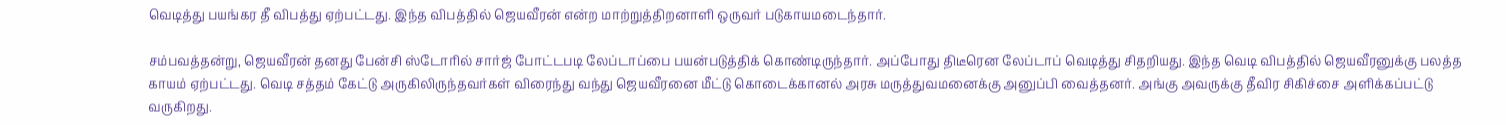வெடித்து பயங்கர தீ விபத்து ஏற்பட்டது. இந்த விபத்தில் ஜெயவீரன் என்ற மாற்றுத்திறனாளி ஒருவர் படுகாயமடைந்தார்.

சம்பவத்தன்று, ஜெயவீரன் தனது பேன்சி ஸ்டோரில் சார்ஜ் போட்டபடி லேப்டாப்பை பயன்படுத்திக் கொண்டிருந்தார். அப்போது திடீரென லேப்டாப் வெடித்து சிதறியது. இந்த வெடி விபத்தில் ஜெயவீரனுக்கு பலத்த காயம் ஏற்பட்டது. வெடி சத்தம் கேட்டு அருகிலிருந்தவர்கள் விரைந்து வந்து ஜெயவீரனை மீட்டு கொடைக்கானல் அரசு மருத்துவமனைக்கு அனுப்பி வைத்தனர். அங்கு அவருக்கு தீவிர சிகிச்சை அளிக்கப்பட்டு வருகிறது.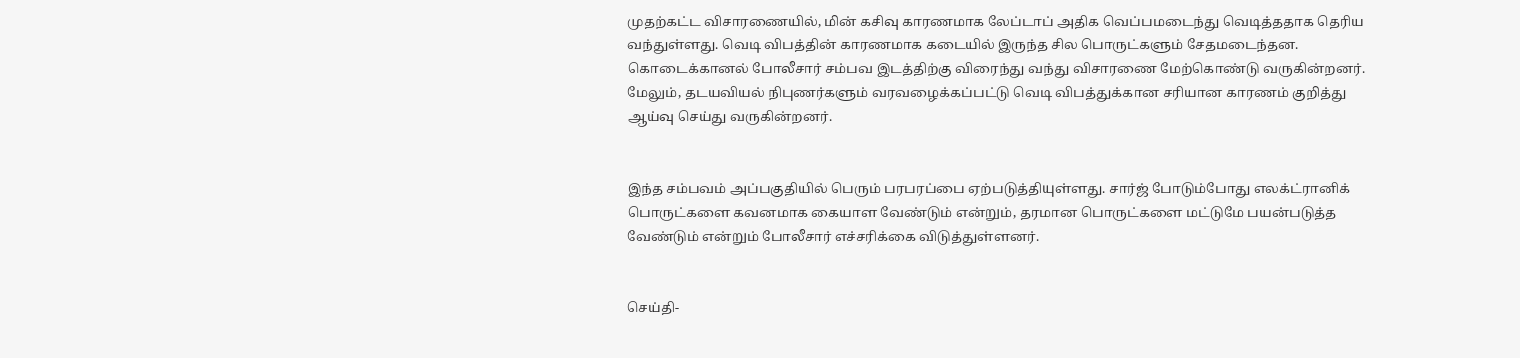முதற்கட்ட விசாரணையில், மின் கசிவு காரணமாக லேப்டாப் அதிக வெப்பமடைந்து வெடித்ததாக தெரிய வந்துள்ளது. வெடி விபத்தின் காரணமாக கடையில் இருந்த சில பொருட்களும் சேதமடைந்தன. கொடைக்கானல் போலீசார் சம்பவ இடத்திற்கு விரைந்து வந்து விசாரணை மேற்கொண்டு வருகின்றனர். மேலும், தடயவியல் நிபுணர்களும் வரவழைக்கப்பட்டு வெடி விபத்துக்கான சரியான காரணம் குறித்து ஆய்வு செய்து வருகின்றனர்.


இந்த சம்பவம் அப்பகுதியில் பெரும் பரபரப்பை ஏற்படுத்தியுள்ளது. சார்ஜ் போடும்போது எலக்ட்ரானிக் பொருட்களை கவனமாக கையாள வேண்டும் என்றும், தரமான பொருட்களை மட்டுமே பயன்படுத்த வேண்டும் என்றும் போலீசார் எச்சரிக்கை விடுத்துள்ளனர்.


செய்தி-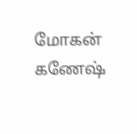மோகன் கணேஷ்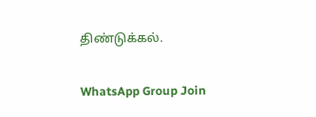திண்டுக்கல்.

WhatsApp Group Join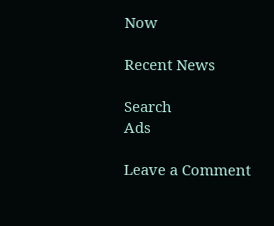Now

Recent News

Search
Ads

Leave a Comment